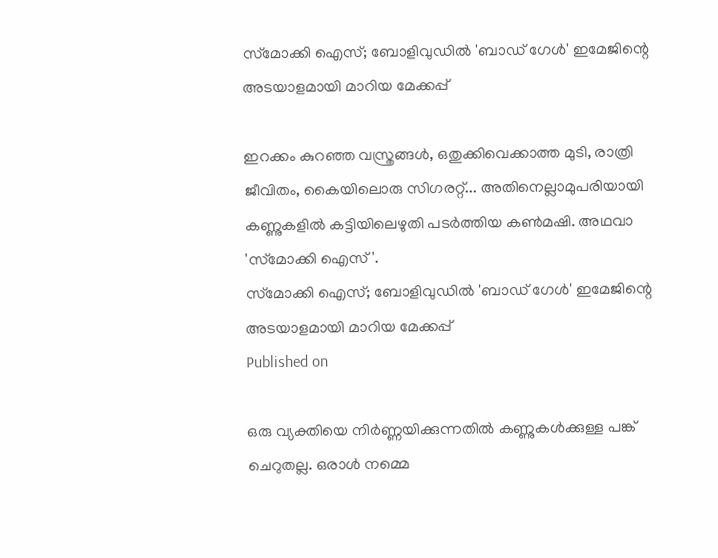സ്‌മോക്കി ഐസ്; ബോളിവുഡില്‍ 'ബാഡ് ഗേള്‍' ഇമേജിന്റെ അടയാളമായി മാറിയ മേക്കപ്പ്

ഇറക്കം കുറഞ്ഞ വസ്ത്രങ്ങള്‍, ഒതുക്കിവെക്കാത്ത മുടി, രാത്രി ജീവിതം, കൈയിലൊരു സിഗരറ്റ്... അതിനെല്ലാമുപരിയായി കണ്ണുകളില്‍ കട്ടിയിലെഴുതി പടര്‍ത്തിയ കണ്‍മഷി. അഥവാ 'സ്‌മോക്കി ഐസ്'.
സ്‌മോക്കി ഐസ്; ബോളിവുഡില്‍ 'ബാഡ് ഗേള്‍' ഇമേജിന്റെ അടയാളമായി മാറിയ മേക്കപ്പ്
Published on

ഒരു വ്യക്തിയെ നിര്‍ണ്ണയിക്കുന്നതില്‍ കണ്ണുകള്‍ക്കുള്ള പങ്ക് ചെറുതല്ല. ഒരാള്‍ നമ്മെ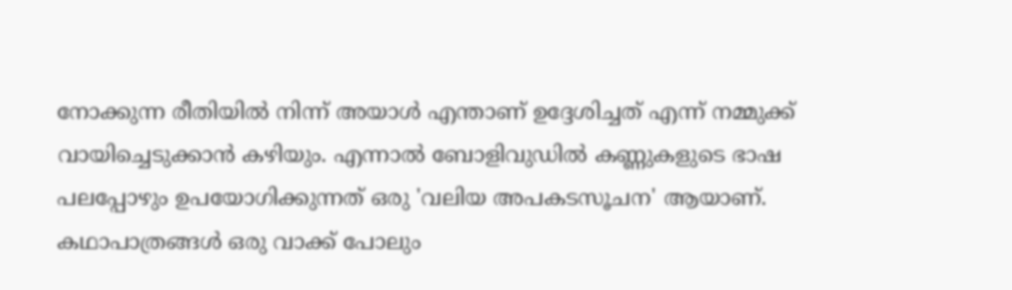നോക്കുന്ന രീതിയില്‍ നിന്ന് അയാള്‍ എന്താണ് ഉദ്ദേശിച്ചത് എന്ന് നമ്മുക്ക് വായിച്ചെടുക്കാന്‍ കഴിയും. എന്നാല്‍ ബോളിവുഡില്‍ കണ്ണുകളുടെ ഭാഷ പലപ്പോഴും ഉപയോഗിക്കുന്നത് ഒരു 'വലിയ അപകടസൂചന' ആയാണ്. കഥാപാത്രങ്ങള്‍ ഒരു വാക്ക് പോലും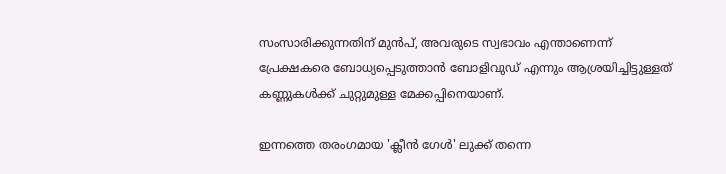സംസാരിക്കുന്നതിന് മുന്‍പ്, അവരുടെ സ്വഭാവം എന്താണെന്ന് പ്രേക്ഷകരെ ബോധ്യപ്പെടുത്താന്‍ ബോളിവുഡ് എന്നും ആശ്രയിച്ചിട്ടുള്ളത് കണ്ണുകള്‍ക്ക് ചുറ്റുമുള്ള മേക്കപ്പിനെയാണ്.

ഇന്നത്തെ തരംഗമായ 'ക്ലീന്‍ ഗേള്‍' ലുക്ക് തന്നെ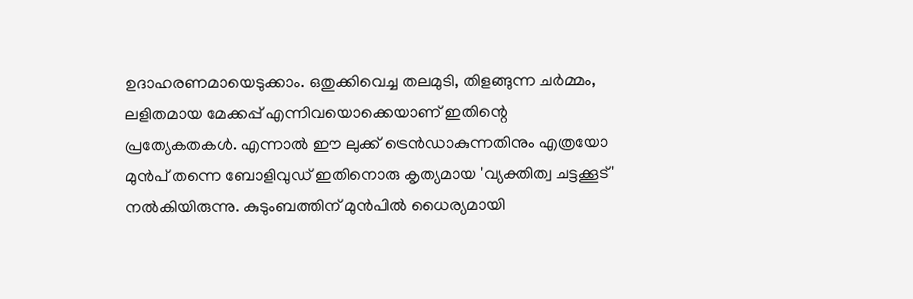ഉദാഹരണമായെടുക്കാം. ഒതുക്കിവെച്ച തലമുടി, തിളങ്ങുന്ന ചര്‍മ്മം, ലളിതമായ മേക്കപ്പ് എന്നിവയൊക്കെയാണ് ഇതിന്റെ പ്രത്യേകതകള്‍. എന്നാല്‍ ഈ ലുക്ക് ട്രെന്‍ഡാകുന്നതിനും എത്രയോ മുന്‍പ് തന്നെ ബോളിവുഡ് ഇതിനൊരു കൃത്യമായ 'വ്യക്തിത്വ ചട്ടക്കൂട്' നല്‍കിയിരുന്നു. കുടുംബത്തിന് മുന്‍പില്‍ ധൈര്യമായി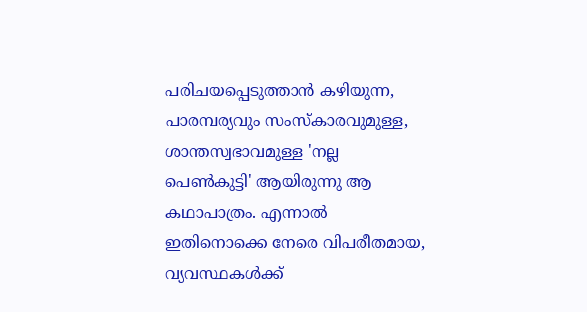പരിചയപ്പെടുത്താന്‍ കഴിയുന്ന, പാരമ്പര്യവും സംസ്‌കാരവുമുള്ള, ശാന്തസ്വഭാവമുള്ള 'നല്ല പെണ്‍കുട്ടി' ആയിരുന്നു ആ കഥാപാത്രം. എന്നാല്‍ ഇതിനൊക്കെ നേരെ വിപരീതമായ, വ്യവസ്ഥകള്‍ക്ക്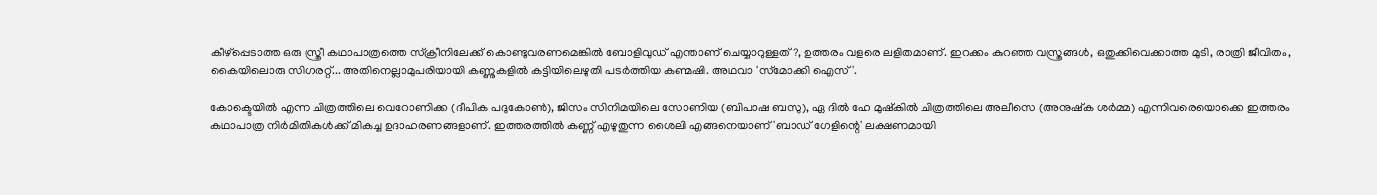കീഴ്‌പ്പെടാത്ത ഒരു സ്ത്രീ കഥാപാത്രത്തെ സ്‌ക്രീനിലേക്ക് കൊണ്ടുവരണമെങ്കില്‍ ബോളിവുഡ് എന്താണ് ചെയ്യാറുള്ളത്?, ഉത്തരം വളരെ ലളിതമാണ്. ഇറക്കം കുറഞ്ഞ വസ്ത്രങ്ങള്‍, ഒതുക്കിവെക്കാത്ത മുടി, രാത്രി ജീവിതം, കൈയിലൊരു സിഗരറ്റ്... അതിനെല്ലാമുപരിയായി കണ്ണുകളില്‍ കട്ടിയിലെഴുതി പടര്‍ത്തിയ കണ്മഷി. അഥവാ 'സ്‌മോക്കി ഐസ്'.

കോക്ടെയില്‍ എന്ന ചിത്രത്തിലെ വെറോണിക്ക (ദീപിക പദുകോണ്‍), ജിസം സിനിമയിലെ സോണിയ (ബിപാഷ ബസു), ഏ ദില്‍ ഹേ മുഷ്‌കില്‍ ചിത്രത്തിലെ അലീസെ (അനുഷ്‌ക ശര്‍മ്മ) എന്നിവരെയൊക്കെ ഇത്തരം കഥാപാത്ര നിര്‍മിതികള്‍ക്ക് മികച്ച ഉദാഹരണങ്ങളാണ്. ഇത്തരത്തില്‍ കണ്ണ് എഴുതുന്ന ശൈലി എങ്ങനെയാണ് 'ബാഡ് ഗേളിന്റെ' ലക്ഷണമായി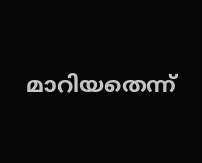മാറിയതെന്ന്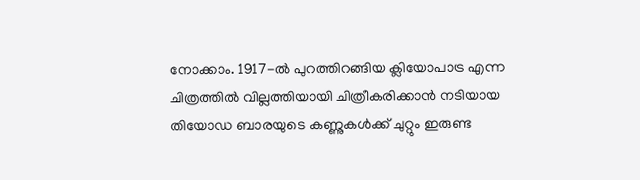നോക്കാം. 1917-ല്‍ പുറത്തിറങ്ങിയ ക്ലിയോപാട്ര എന്ന ചിത്രത്തില്‍ വില്ലത്തിയായി ചിത്രീകരിക്കാന്‍ നടിയായ തിയോഡ ബാരയുടെ കണ്ണുകള്‍ക്ക് ചുറ്റും ഇരുണ്ട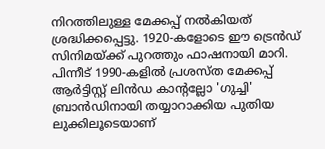നിറത്തിലുള്ള മേക്കപ്പ് നല്‍കിയത് ശ്രദ്ധിക്കപ്പെട്ടു. 1920-കളോടെ ഈ ട്രെന്‍ഡ് സിനിമയ്ക്ക് പുറത്തും ഫാഷനായി മാറി. പിന്നീട് 1990-കളില്‍ പ്രശസ്ത മേക്കപ്പ് ആര്‍ട്ടിസ്റ്റ് ലിന്‍ഡ കാന്റല്ലോ 'ഗുച്ചി' ബ്രാന്‍ഡിനായി തയ്യാറാക്കിയ പുതിയ ലുക്കിലൂടെയാണ്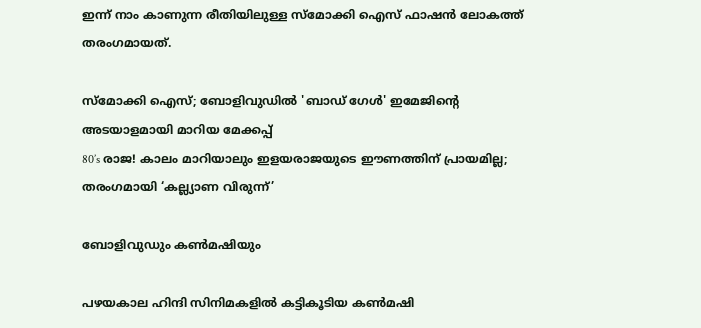ഇന്ന് നാം കാണുന്ന രീതിയിലുള്ള സ്‌മോക്കി ഐസ് ഫാഷന്‍ ലോകത്ത് തരംഗമായത്.

സ്‌മോക്കി ഐസ്; ബോളിവുഡില്‍ 'ബാഡ് ഗേള്‍' ഇമേജിന്റെ അടയാളമായി മാറിയ മേക്കപ്പ്
80’s രാജ! കാലം മാറിയാലും ഇളയരാജയുടെ ഈണത്തിന് പ്രായമില്ല; തരംഗമായി ‘കല്ല്യാണ വിരുന്ന്’

ബോളിവുഡും കണ്‍മഷിയും

പഴയകാല ഹിന്ദി സിനിമകളില്‍ കട്ടികൂടിയ കണ്‍മഷി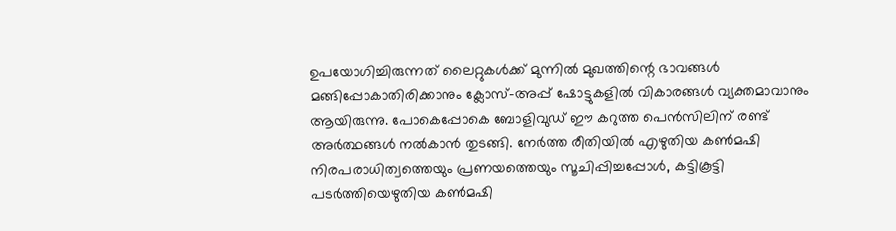ഉപയോഗിച്ചിരുന്നത് ലൈറ്റുകള്‍ക്ക് മുന്നില്‍ മുഖത്തിന്റെ ഭാവങ്ങള്‍ മങ്ങിപ്പോകാതിരിക്കാനും ക്ലോസ്-അപ്പ് ഷോട്ടുകളില്‍ വികാരങ്ങള്‍ വ്യക്തമാവാനും ആയിരുന്നു. പോകെപ്പോകെ ബോളിവുഡ് ഈ കറുത്ത പെന്‍സിലിന് രണ്ട് അര്‍ത്ഥങ്ങള്‍ നല്‍കാന്‍ തുടങ്ങി. നേര്‍ത്ത രീതിയില്‍ എഴുതിയ കണ്‍മഷി നിരപരാധിത്വത്തെയും പ്രണയത്തെയും സൂചിപ്പിച്ചപ്പോള്‍, കട്ടികൂട്ടി പടര്‍ത്തിയെഴുതിയ കണ്‍മഷി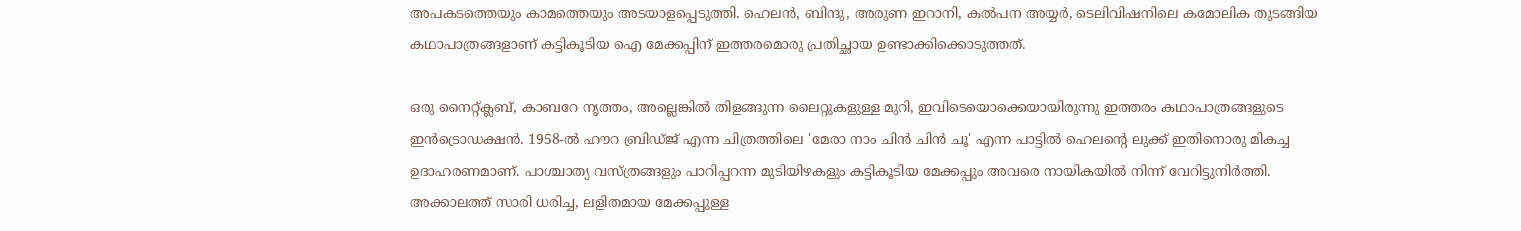അപകടത്തെയും കാമത്തെയും അടയാളപ്പെടുത്തി. ഹെലന്‍, ബിന്ദു, അരുണ ഇറാനി, കല്‍പന അയ്യര്‍, ടെലിവിഷനിലെ കമോലിക തുടങ്ങിയ കഥാപാത്രങ്ങളാണ് കട്ടികൂടിയ ഐ മേക്കപ്പിന് ഇത്തരമൊരു പ്രതിച്ഛായ ഉണ്ടാക്കിക്കൊടുത്തത്.

ഒരു നൈറ്റ്ക്ലബ്, കാബറേ നൃത്തം, അല്ലെങ്കില്‍ തിളങ്ങുന്ന ലൈറ്റുകളുള്ള മുറി, ഇവിടെയൊക്കെയായിരുന്നു ഇത്തരം കഥാപാത്രങ്ങളുടെ ഇന്‍ട്രൊഡക്ഷന്‍. 1958-ല്‍ ഹൗറ ബ്രിഡ്ജ് എന്ന ചിത്രത്തിലെ 'മേരാ നാം ചിന്‍ ചിന്‍ ചൂ' എന്ന പാട്ടില്‍ ഹെലന്റെ ലുക്ക് ഇതിനൊരു മികച്ച ഉദാഹരണമാണ്. പാശ്ചാത്യ വസ്ത്രങ്ങളും പാറിപ്പറന്ന മുടിയിഴകളും കട്ടികൂടിയ മേക്കപ്പും അവരെ നായികയില്‍ നിന്ന് വേറിട്ടുനിര്‍ത്തി. അക്കാലത്ത് സാരി ധരിച്ച, ലളിതമായ മേക്കപ്പുള്ള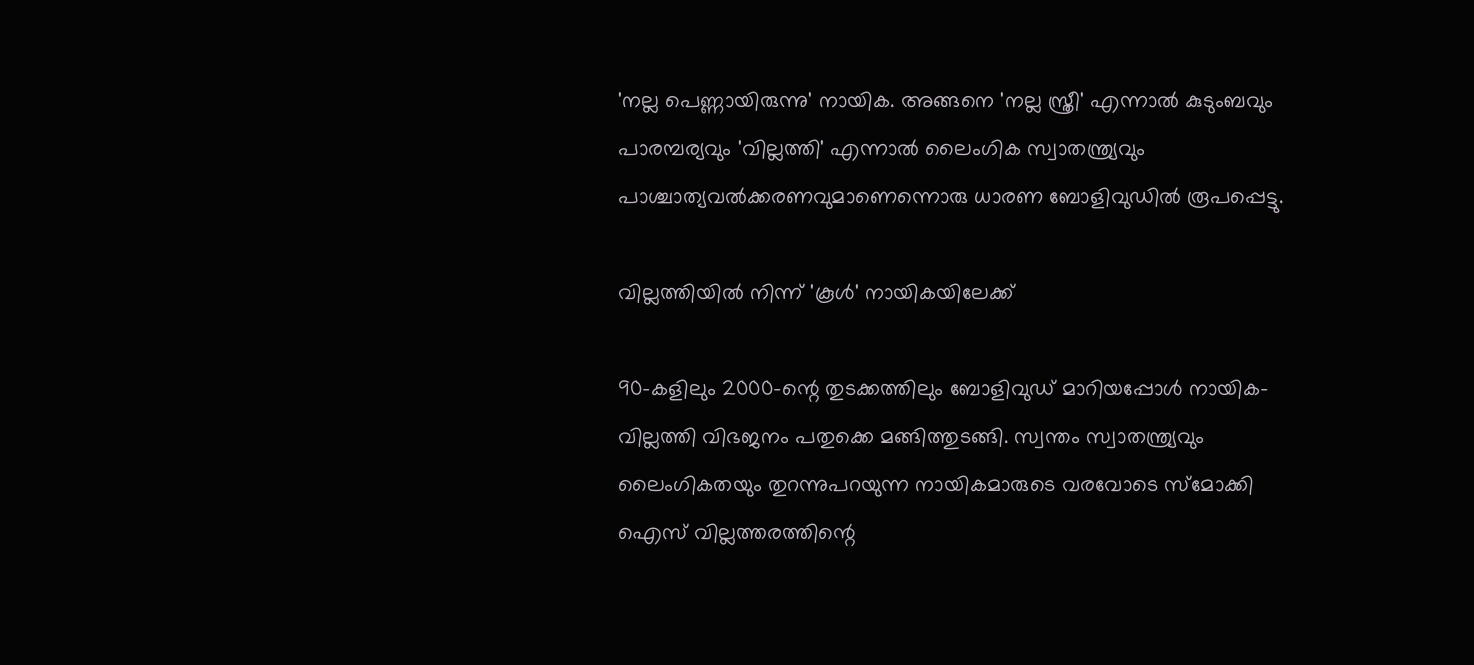'നല്ല പെണ്ണായിരുന്നു' നായിക. അങ്ങനെ 'നല്ല സ്ത്രീ' എന്നാല്‍ കുടുംബവും പാരമ്പര്യവും 'വില്ലത്തി' എന്നാല്‍ ലൈംഗിക സ്വാതന്ത്ര്യവും പാശ്ചാത്യവല്‍ക്കരണവുമാണെന്നൊരു ധാരണ ബോളിവുഡില്‍ രൂപപ്പെട്ടു.

വില്ലത്തിയില്‍ നിന്ന് 'കൂള്‍' നായികയിലേക്ക്

90-കളിലും 2000-ന്റെ തുടക്കത്തിലും ബോളിവുഡ് മാറിയപ്പോള്‍ നായിക-വില്ലത്തി വിഭജനം പതുക്കെ മങ്ങിത്തുടങ്ങി. സ്വന്തം സ്വാതന്ത്ര്യവും ലൈംഗികതയും തുറന്നുപറയുന്ന നായികമാരുടെ വരവോടെ സ്‌മോക്കി ഐസ് വില്ലത്തരത്തിന്റെ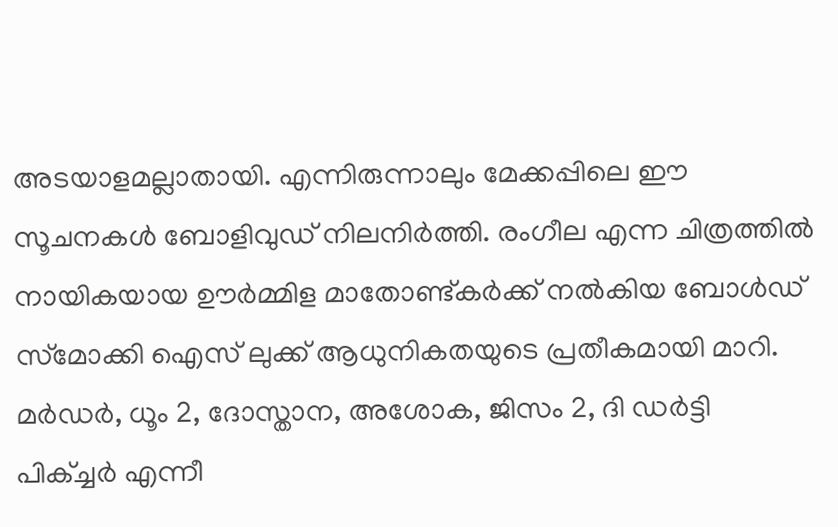അടയാളമല്ലാതായി. എന്നിരുന്നാലും മേക്കപ്പിലെ ഈ സൂചനകള്‍ ബോളിവുഡ് നിലനിര്‍ത്തി. രംഗീല എന്ന ചിത്രത്തില്‍ നായികയായ ഊര്‍മ്മിള മാതോണ്ട്കര്‍ക്ക് നല്‍കിയ ബോള്‍ഡ് സ്‌മോക്കി ഐസ് ലുക്ക് ആധുനികതയുടെ പ്രതീകമായി മാറി. മര്‍ഡര്‍, ധൂം 2, ദോസ്താന, അശോക, ജിസം 2, ദി ഡര്‍ട്ടി പിക്ച്ചര്‍ എന്നീ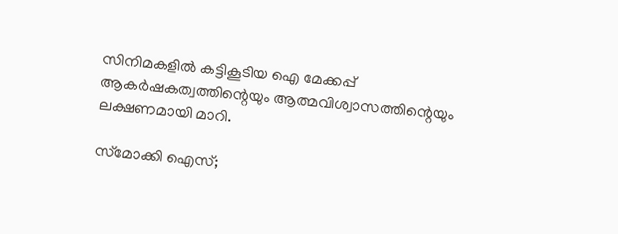സിനിമകളില്‍ കട്ടികൂടിയ ഐ മേക്കപ്പ് ആകര്‍ഷകത്വത്തിന്റെയും ആത്മവിശ്വാസത്തിന്റെയും ലക്ഷണമായി മാറി.

സ്‌മോക്കി ഐസ്;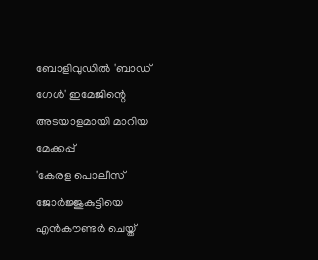ബോളിവുഡില്‍ 'ബാഡ് ഗേള്‍' ഇമേജിന്റെ അടയാളമായി മാറിയ മേക്കപ്പ്
'കേരള പൊലീസ് ജോര്‍ജ്ജുകുട്ടിയെ എന്‍കൗണ്ടര്‍ ചെയ്ത്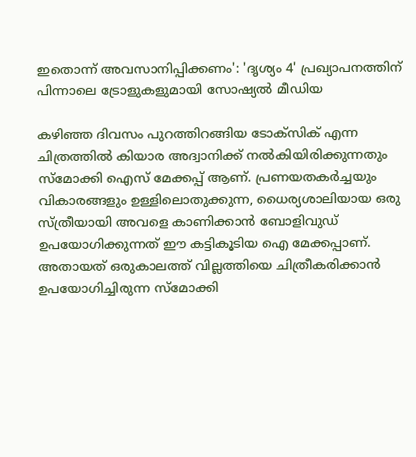ഇതൊന്ന് അവസാനിപ്പിക്കണം': 'ദൃശ്യം 4' പ്രഖ്യാപനത്തിന് പിന്നാലെ ട്രോളുകളുമായി സോഷ്യല്‍ മീഡിയ

കഴിഞ്ഞ ദിവസം പുറത്തിറങ്ങിയ ടോക്‌സിക് എന്ന ചിത്രത്തില്‍ കിയാര അദ്വാനിക്ക് നല്‍കിയിരിക്കുന്നതും സ്‌മോക്കി ഐസ് മേക്കപ്പ് ആണ്. പ്രണയതകര്‍ച്ചയും വികാരങ്ങളും ഉള്ളിലൊതുക്കുന്ന, ധൈര്യശാലിയായ ഒരു സ്ത്രീയായി അവളെ കാണിക്കാന്‍ ബോളിവുഡ് ഉപയോഗിക്കുന്നത് ഈ കട്ടികൂടിയ ഐ മേക്കപ്പാണ്. അതായത് ഒരുകാലത്ത് വില്ലത്തിയെ ചിത്രീകരിക്കാന്‍ ഉപയോഗിച്ചിരുന്ന സ്‌മോക്കി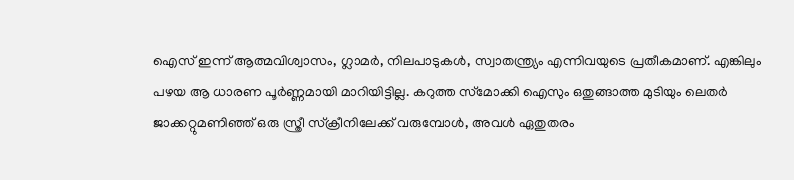ഐസ് ഇന്ന് ആത്മവിശ്വാസം, ഗ്ലാമര്‍, നിലപാടുകള്‍, സ്വാതന്ത്ര്യം എന്നിവയുടെ പ്രതീകമാണ്. എങ്കിലും പഴയ ആ ധാരണ പൂര്‍ണ്ണമായി മാറിയിട്ടില്ല. കറുത്ത സ്‌മോക്കി ഐസും ഒതുങ്ങാത്ത മുടിയും ലെതര്‍ ജാക്കറ്റുമണിഞ്ഞ് ഒരു സ്ത്രീ സ്‌ക്രീനിലേക്ക് വരുമ്പോള്‍, അവള്‍ ഏതുതരം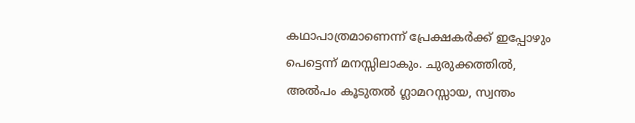കഥാപാത്രമാണെന്ന് പ്രേക്ഷകര്‍ക്ക് ഇപ്പോഴും പെട്ടെന്ന് മനസ്സിലാകും. ചുരുക്കത്തില്‍, അല്‍പം കൂടുതല്‍ ഗ്ലാമറസ്സായ, സ്വന്തം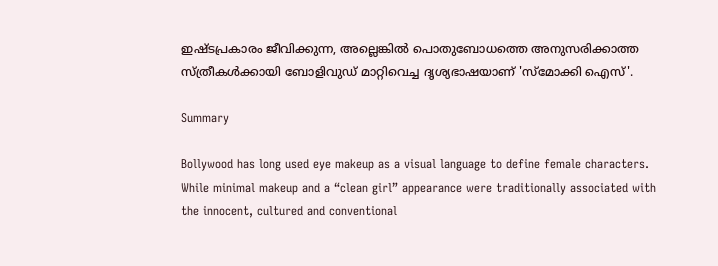ഇഷ്ടപ്രകാരം ജീവിക്കുന്ന, അല്ലെങ്കില്‍ പൊതുബോധത്തെ അനുസരിക്കാത്ത സ്ത്രീകള്‍ക്കായി ബോളിവുഡ് മാറ്റിവെച്ച ദൃശ്യഭാഷയാണ് 'സ്‌മോക്കി ഐസ്'.

Summary

Bollywood has long used eye makeup as a visual language to define female characters. While minimal makeup and a “clean girl” appearance were traditionally associated with the innocent, cultured and conventional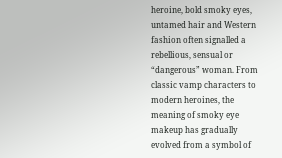heroine, bold smoky eyes, untamed hair and Western fashion often signalled a rebellious, sensual or “dangerous” woman. From classic vamp characters to modern heroines, the meaning of smoky eye makeup has gradually evolved from a symbol of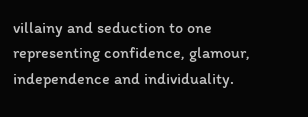villainy and seduction to one representing confidence, glamour, independence and individuality.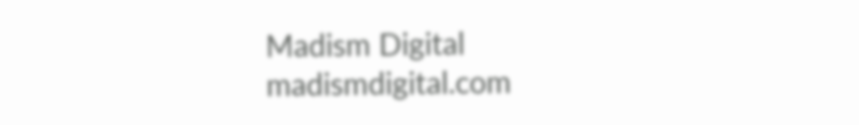Madism Digital
madismdigital.com